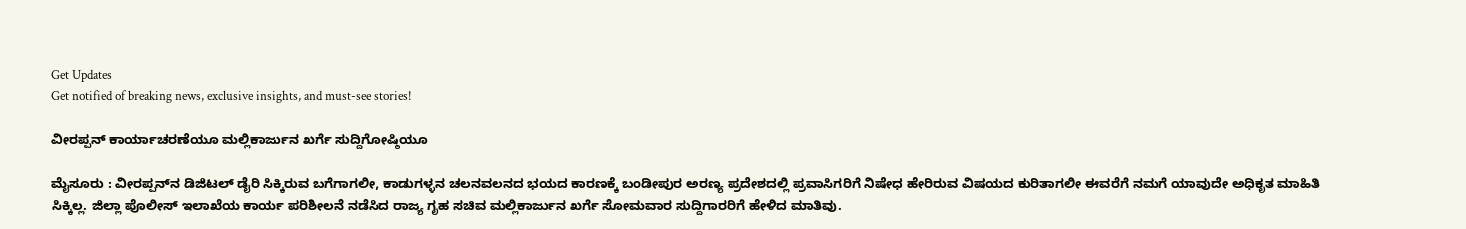Get Updates
Get notified of breaking news, exclusive insights, and must-see stories!

ವೀರಪ್ಪನ್‌ ಕಾರ್ಯಾಚರಣೆಯೂ ಮಲ್ಲಿಕಾರ್ಜುನ ಖರ್ಗೆ ಸುದ್ದಿಗೋಷ್ಠಿಯೂ

ಮೈಸೂರು : ವೀರಪ್ಪನ್‌ನ ಡಿಜಿಟಲ್‌ ಡೈರಿ ಸಿಕ್ಕಿರುವ ಬಗೆಗಾಗಲೀ, ಕಾಡುಗಳ್ಳನ ಚಲನವಲನದ ಭಯದ ಕಾರಣಕ್ಕೆ ಬಂಡೀಪುರ ಅರಣ್ಯ ಪ್ರದೇಶದಲ್ಲಿ ಪ್ರವಾಸಿಗರಿಗೆ ನಿಷೇಧ ಹೇರಿರುವ ವಿಷಯದ ಕುರಿತಾಗಲೀ ಈವರೆಗೆ ನಮಗೆ ಯಾವುದೇ ಅಧಿಕೃತ ಮಾಹಿತಿ ಸಿಕ್ಕಿಲ್ಲ. ಜಿಲ್ಲಾ ಪೊಲೀಸ್‌ ಇಲಾಖೆಯ ಕಾರ್ಯ ಪರಿಶೀಲನೆ ನಡೆಸಿದ ರಾಜ್ಯ ಗೃಹ ಸಚಿವ ಮಲ್ಲಿಕಾರ್ಜುನ ಖರ್ಗೆ ಸೋಮವಾರ ಸುದ್ದಿಗಾರರಿಗೆ ಹೇಳಿದ ಮಾತಿವು.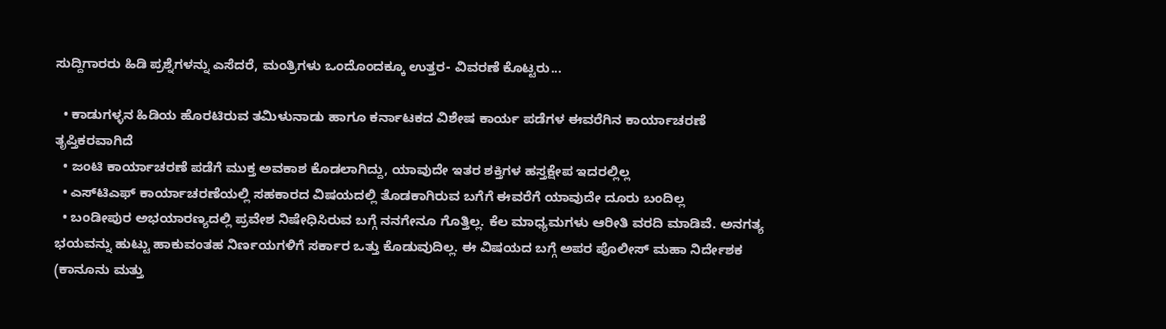ಸುದ್ದಿಗಾರರು ಹಿಡಿ ಪ್ರಶ್ನೆಗಳನ್ನು ಎಸೆದರೆ, ಮಂತ್ರಿಗಳು ಒಂದೊಂದಕ್ಕೂ ಉತ್ತರ- ವಿವರಣೆ ಕೊಟ್ಟರು...

  • ಕಾಡುಗಳ್ಳನ ಹಿಡಿಯ ಹೊರಟಿರುವ ತಮಿಳುನಾಡು ಹಾಗೂ ಕರ್ನಾಟಕದ ವಿಶೇಷ ಕಾರ್ಯ ಪಡೆಗಳ ಈವರೆಗಿನ ಕಾರ್ಯಾಚರಣೆ ತೃಪ್ತಿಕರವಾಗಿದೆ
  • ಜಂಟಿ ಕಾರ್ಯಾಚರಣೆ ಪಡೆಗೆ ಮುಕ್ತ ಅವಕಾಶ ಕೊಡಲಾಗಿದ್ದು, ಯಾವುದೇ ಇತರ ಶಕ್ತಿಗಳ ಹಸ್ತಕ್ಷೇಪ ಇದರಲ್ಲಿಲ್ಲ
  • ಎಸ್‌ಟಿಎಫ್‌ ಕಾರ್ಯಾಚರಣೆಯಲ್ಲಿ ಸಹಕಾರದ ವಿಷಯದಲ್ಲಿ ತೊಡಕಾಗಿರುವ ಬಗೆಗೆ ಈವರೆಗೆ ಯಾವುದೇ ದೂರು ಬಂದಿಲ್ಲ
  • ಬಂಡೀಪುರ ಅಭಯಾರಣ್ಯದಲ್ಲಿ ಪ್ರವೇಶ ನಿಷೇಧಿಸಿರುವ ಬಗ್ಗೆ ನನಗೇನೂ ಗೊತ್ತಿಲ್ಲ. ಕೆಲ ಮಾಧ್ಯಮಗಳು ಆರೀತಿ ವರದಿ ಮಾಡಿವೆ. ಅನಗತ್ಯ ಭಯವನ್ನು ಹುಟ್ಟು ಹಾಕುವಂತಹ ನಿರ್ಣಯಗಳಿಗೆ ಸರ್ಕಾರ ಒತ್ತು ಕೊಡುವುದಿಲ್ಲ. ಈ ವಿಷಯದ ಬಗ್ಗೆ ಅಪರ ಪೊಲೀಸ್‌ ಮಹಾ ನಿರ್ದೇಶಕ (ಕಾನೂನು ಮತ್ತು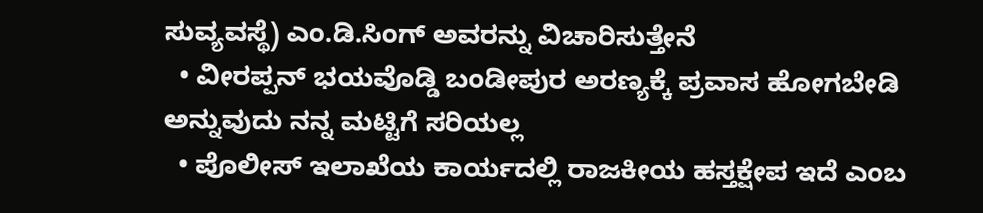ಸುವ್ಯವಸ್ಥೆ) ಎಂ.ಡಿ.ಸಿಂಗ್‌ ಅವರನ್ನು ವಿಚಾರಿಸುತ್ತೇನೆ
  • ವೀರಪ್ಪನ್‌ ಭಯವೊಡ್ಡಿ ಬಂಡೀಪುರ ಅರಣ್ಯಕ್ಕೆ ಪ್ರವಾಸ ಹೋಗಬೇಡಿ ಅನ್ನುವುದು ನನ್ನ ಮಟ್ಟಿಗೆ ಸರಿಯಲ್ಲ
  • ಪೊಲೀಸ್‌ ಇಲಾಖೆಯ ಕಾರ್ಯದಲ್ಲಿ ರಾಜಕೀಯ ಹಸ್ತಕ್ಷೇಪ ಇದೆ ಎಂಬ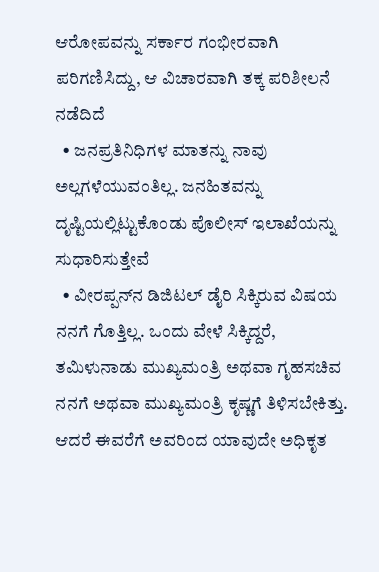ಆರೋಪವನ್ನು ಸರ್ಕಾರ ಗಂಭೀರವಾಗಿ ಪರಿಗಣಿಸಿದ್ದು, ಆ ವಿಚಾರವಾಗಿ ತಕ್ಕ ಪರಿಶೀಲನೆ ನಡೆದಿದೆ
  • ಜನಪ್ರತಿನಿಧಿಗಳ ಮಾತನ್ನು ನಾವು ಅಲ್ಲಗಳೆಯುವಂತಿಲ್ಲ. ಜನಹಿತವನ್ನು ದೃಷ್ಟಿಯಲ್ಲಿಟ್ಟುಕೊಂಡು ಪೊಲೀಸ್‌ ಇಲಾಖೆಯನ್ನು ಸುಧಾರಿಸುತ್ತೇವೆ
  • ವೀರಪ್ಪನ್‌ನ ಡಿಜಿಟಲ್‌ ಡೈರಿ ಸಿಕ್ಕಿರುವ ವಿಷಯ ನನಗೆ ಗೊತ್ತಿಲ್ಲ. ಒಂದು ವೇಳೆ ಸಿಕ್ಕಿದ್ದರೆ, ತಮಿಳುನಾಡು ಮುಖ್ಯಮಂತ್ರಿ ಅಥವಾ ಗೃಹಸಚಿವ ನನಗೆ ಅಥವಾ ಮುಖ್ಯಮಂತ್ರಿ ಕೃಷ್ಣಗೆ ತಿಳಿಸಬೇಕಿತ್ತು. ಆದರೆ ಈವರೆಗೆ ಅವರಿಂದ ಯಾವುದೇ ಅಧಿಕೃತ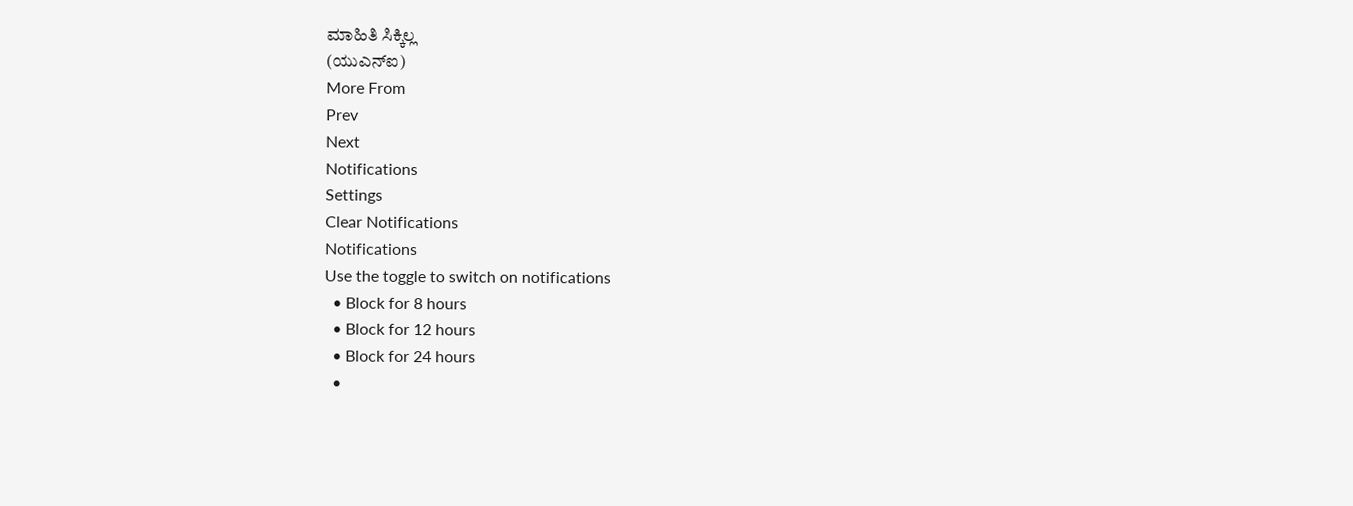ಮಾಹಿತಿ ಸಿಕ್ಕಿಲ್ಲ
(ಯುಎನ್‌ಐ)
More From
Prev
Next
Notifications
Settings
Clear Notifications
Notifications
Use the toggle to switch on notifications
  • Block for 8 hours
  • Block for 12 hours
  • Block for 24 hours
  •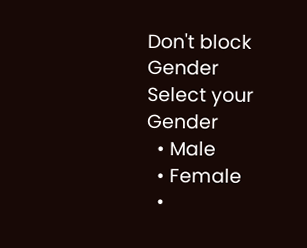Don't block
Gender
Select your Gender
  • Male
  • Female
  •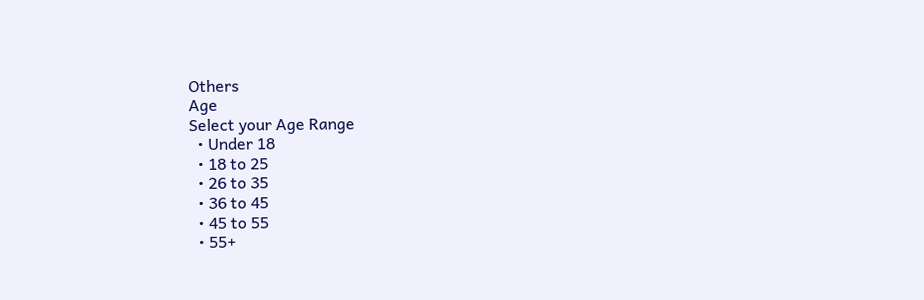Others
Age
Select your Age Range
  • Under 18
  • 18 to 25
  • 26 to 35
  • 36 to 45
  • 45 to 55
  • 55+